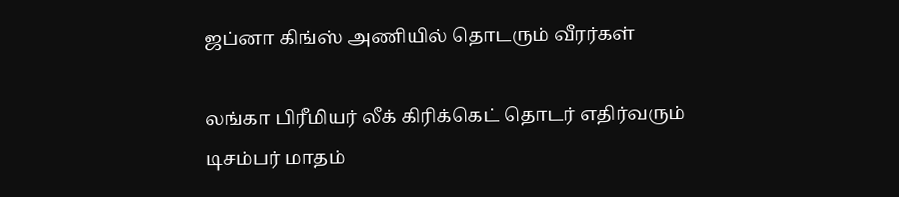ஜப்னா கிங்ஸ் அணியில் தொடரும் வீரர்கள்

லங்கா பிரீமியர் லீக் கிரிக்கெட் தொடர் எதிர்வரும் டிசம்பர் மாதம்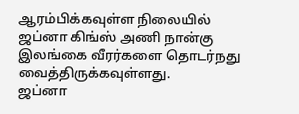ஆரம்பிக்கவுள்ள நிலையில் ஜப்னா கிங்ஸ் அணி நான்கு இலங்கை வீரர்களை தொடர்நது வைத்திருக்கவுள்ளது.
ஜப்னா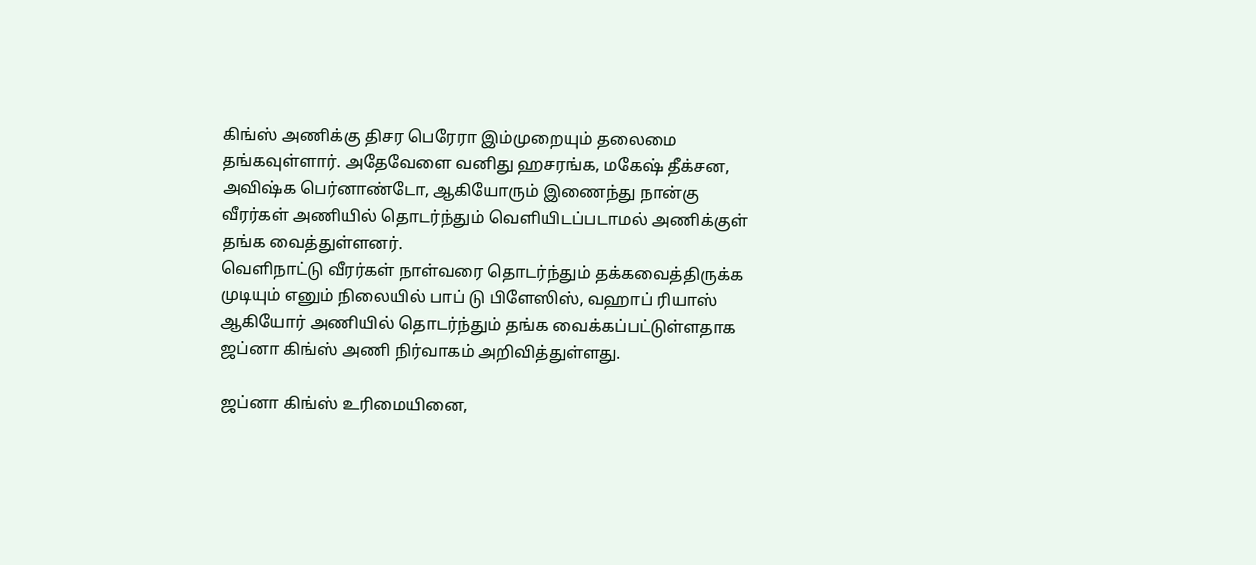கிங்ஸ் அணிக்கு திசர பெரேரா இம்முறையும் தலைமை தங்கவுள்ளார். அதேவேளை வனிது ஹசரங்க, மகேஷ் தீக்சன, அவிஷ்க பெர்னாண்டோ, ஆகியோரும் இணைந்து நான்கு வீரர்கள் அணியில் தொடர்ந்தும் வெளியிடப்படாமல் அணிக்குள் தங்க வைத்துள்ளனர்.
வெளிநாட்டு வீரர்கள் நாள்வரை தொடர்ந்தும் தக்கவைத்திருக்க முடியும் எனும் நிலையில் பாப் டு பிளேஸிஸ், வஹாப் ரியாஸ் ஆகியோர் அணியில் தொடர்ந்தும் தங்க வைக்கப்பட்டுள்ளதாக ஜப்னா கிங்ஸ் அணி நிர்வாகம் அறிவித்துள்ளது.

ஜப்னா கிங்ஸ் உரிமையினை,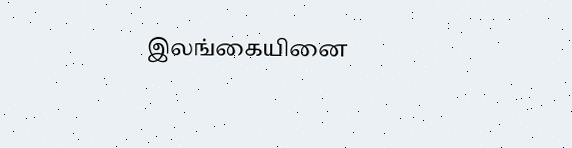இலங்கையினை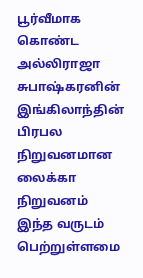பூர்வீமாக கொண்ட அல்லிராஜா சுபாஷ்கரனின் இங்கிலாந்தின் பிரபல நிறுவனமான லைக்கா நிறுவனம் இந்த வருடம் பெற்றுள்ளமை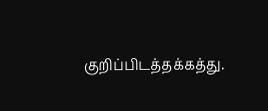குறிப்பிடத்தக்கத்து.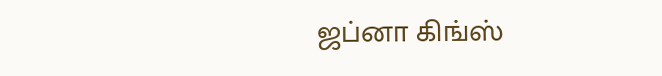ஜப்னா கிங்ஸ்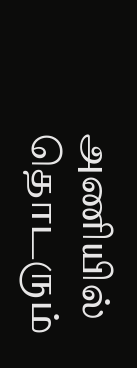அணியில் தொடரும்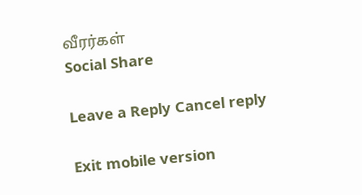வீரர்கள்
Social Share

Leave a Reply Cancel reply

Exit mobile version